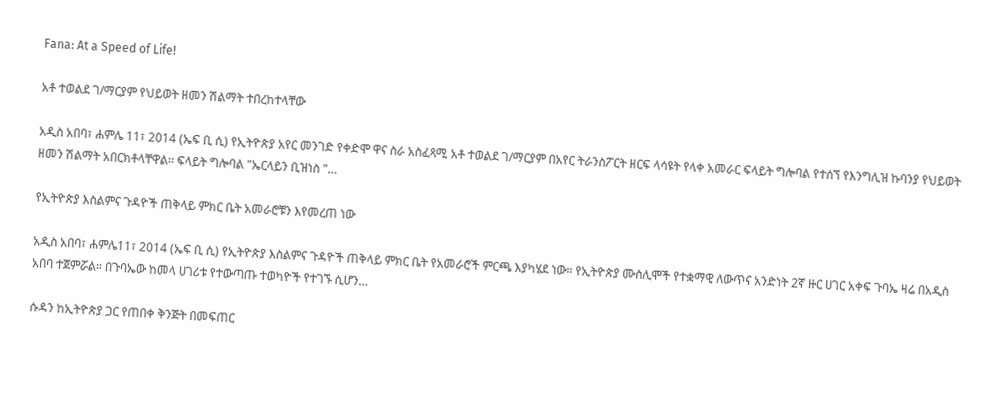Fana: At a Speed of Life!

አቶ ተወልደ ገ/ማርያም የህይወት ዘመን ሽልማት ተበረከተላቸው

አዲስ አበባ፣ ሐምሌ 11፣ 2014 (ኤፍ ቢ ሲ) የኢትዮጵያ አየር መንገድ የቀድሞ ዋና ስራ አስፈጻሚ አቶ ተወልደ ገ/ማርያም በአየር ትራንስፖርት ዘርፍ ላሳዩት የላቀ አመራር ፍላይት ግሎባል የተሰኘ የእንግሊዝ ኩባንያ የህይወት ዘመን ሽልማት አበርክቶላቸዋል፡፡ ፍላይት ግሎባል "ኤርላይን ቢዝነስ "…

የኢትዮጵያ እስልምና ጉዳዮች ጠቅላይ ምክር ቤት አመራሮቹን እየመረጠ ነው

አዲስ አበባ፣ ሐምሌ11፣ 2014 (ኤፍ ቢ ሲ) የኢትዮጵያ እስልምና ጉዳዮች ጠቅላይ ምክር ቤት የአመራሮች ምርጫ እያካሄደ ነው። የኢትዮጵያ ሙስሊሞች የተቋማዊ ለውጥና አንድነት 2ኛ ዙር ሀገር አቀፍ ጉባኤ ዛሬ በአዲስ አበባ ተጀምሯል። በጉባኤው ከመላ ሀገሪቱ የተውጣጡ ተወካዮች የተገኙ ሲሆን…

ሱዳን ከኢትዮጵያ ጋር የጠበቀ ቅንጅት በመፍጠር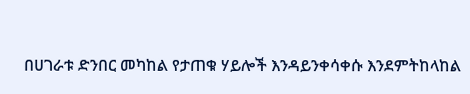በሀገራቱ ድንበር መካከል የታጠቁ ሃይሎች እንዳይንቀሳቀሱ እንደምትከላከል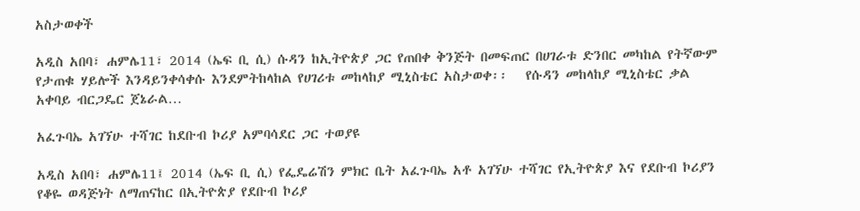አስታወቀች

አዲስ አበባ፣ ሐምሌ11፣ 2014 (ኤፍ ቢ ሲ) ሱዳን ከኢትዮጵያ ጋር የጠበቀ ቅንጅት በመፍጠር በሀገራቱ ድንበር መካከል የትኛውም የታጠቁ ሃይሎች እንዳይንቀሳቀሱ እንደምትከላከል የሀገሪቱ መከላከያ ሚኒስቴር አስታወቀ፡፡   የሱዳን መከላከያ ሚኒስቴር ቃል አቀባይ ብርጋዴር ጀኔራል…

አፈጉባኤ አገኘሁ ተሻገር ከደቡብ ኮሪያ አምባሳደር ጋር ተወያዩ

አዲስ አበባ፣ ሐምሌ11፤ 2014 (ኤፍ ቢ ሲ) የፌዴሬሽን ምክር ቤት አፈጉባኤ አቶ አገኘሁ ተሻገር የኢትዮጵያ እና የደቡብ ኮሪያን የቆዬ ወዳጅነት ለማጠናከር በኢትዮጵያ የደቡብ ኮሪያ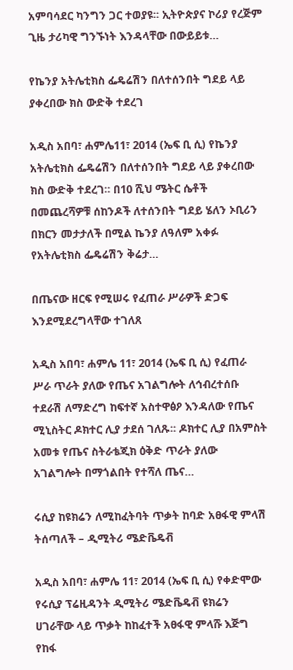አምባሳደር ካንግን ጋር ተወያዩ፡፡ ኢትዮጵያና ኮሪያ የረጅም ጊዜ ታሪካዊ ግንኙነት እንዳላቸው በውይይቱ…

የኬንያ አትሌቲክስ ፌዴሬሽን በለተሰንበት ግደይ ላይ ያቀረበው ክስ ውድቅ ተደረገ

አዲስ አበባ፣ ሐምሌ11፣ 2014 (ኤፍ ቢ ሲ) የኬንያ አትሌቲክስ ፌዴሬሽን በለተሰንበት ግደይ ላይ ያቀረበው ክስ ውድቅ ተደረገ። በ10 ሺህ ሜትር ሴቶች በመጨረሻዎቹ ሰከንዶች ለተሰንበት ግደይ ሄለን ኦቢሪን በክርን መታታለች በሚል ኬንያ ለዓለም አቀፉ የአትሌቲክስ ፌዴሬሽን ቅሬታ…

በጤናው ዘርፍ የሚሠሩ የፈጠራ ሥራዎች ድጋፍ እንደሚደረግላቸው ተገለጸ

አዲስ አበባ፣ ሐምሌ 11፣ 2014 (ኤፍ ቢ ሲ) የፈጠራ ሥራ ጥራት ያለው የጤና አገልግሎት ለኅብረተሰቡ ተደራሽ ለማድረግ ከፍተኛ አስተዋፅዖ እንዳለው የጤና ሚኒስትር ዶክተር ሊያ ታደሰ ገለጹ፡፡ ዶክተር ሊያ በአምስት አመቱ የጤና ስትራቴጂክ ዕቅድ ጥራት ያለው አገልግሎት በማጎልበት የተሻለ ጤና…

ሩሲያ ከዩክሬን ለሚከፈትባት ጥቃት ከባድ አፀፋዊ ምላሽ ትሰጣለች – ዲሚትሪ ሜድቬዴቭ

አዲስ አበባ፣ ሐምሌ 11፣ 2014 (ኤፍ ቢ ሲ) የቀድሞው የሩሲያ ፕሬዚዳንት ዲሚትሪ ሜድቬዴቭ ዩክሬን ሀገራቸው ላይ ጥቃት ከከፈተች አፀፋዊ ምላሹ እጅግ የከፋ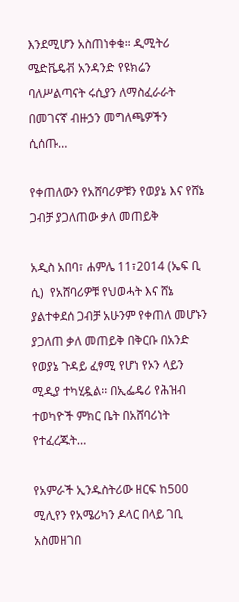እንደሚሆን አስጠነቀቁ። ዲሚትሪ ሜድቬዴቭ አንዳንድ የዩክሬን ባለሥልጣናት ሩሲያን ለማስፈራራት በመገናኛ ብዙኃን መግለጫዎችን ሲሰጡ…

የቀጠለውን የአሸባሪዎቹን የወያኔ እና የሸኔ ጋብቻ ያጋለጠው ቃለ መጠይቅ

አዲስ አበባ፣ ሐምሌ 11፣2014 (ኤፍ ቢ ሲ)  የአሸባሪዎቹ የህወሓት እና ሸኔ ያልተቀደሰ ጋብቻ አሁንም የቀጠለ መሆኑን ያጋለጠ ቃለ መጠይቅ በቅርቡ በአንድ የወያኔ ጉዳይ ፈፃሚ የሆነ የኦን ላይን ሚዲያ ተካሂዷል፡፡ በኢፌዴሪ የሕዝብ ተወካዮች ምክር ቤት በአሸባሪነት የተፈረጁት…

የአምራች ኢንዱስትሪው ዘርፍ ከ500 ሚሊየን የአሜሪካን ዶላር በላይ ገቢ አስመዘገበ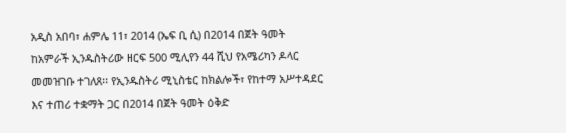አዲስ አበባ፣ ሐምሌ 11፣ 2014 (ኤፍ ቢ ሲ) በ2014 በጀት ዓመት ከአምራች ኢንዱስትሪው ዘርፍ 500 ሚሊየን 44 ሺህ የአሜሪካን ዶላር መመዝገቡ ተገለጸ፡፡ የኢንዱስትሪ ሚኒስቴር ከክልሎች፣ የከተማ አሥተዳደር እና ተጠሪ ተቋማት ጋር በ2014 በጀት ዓመት ዕቅድ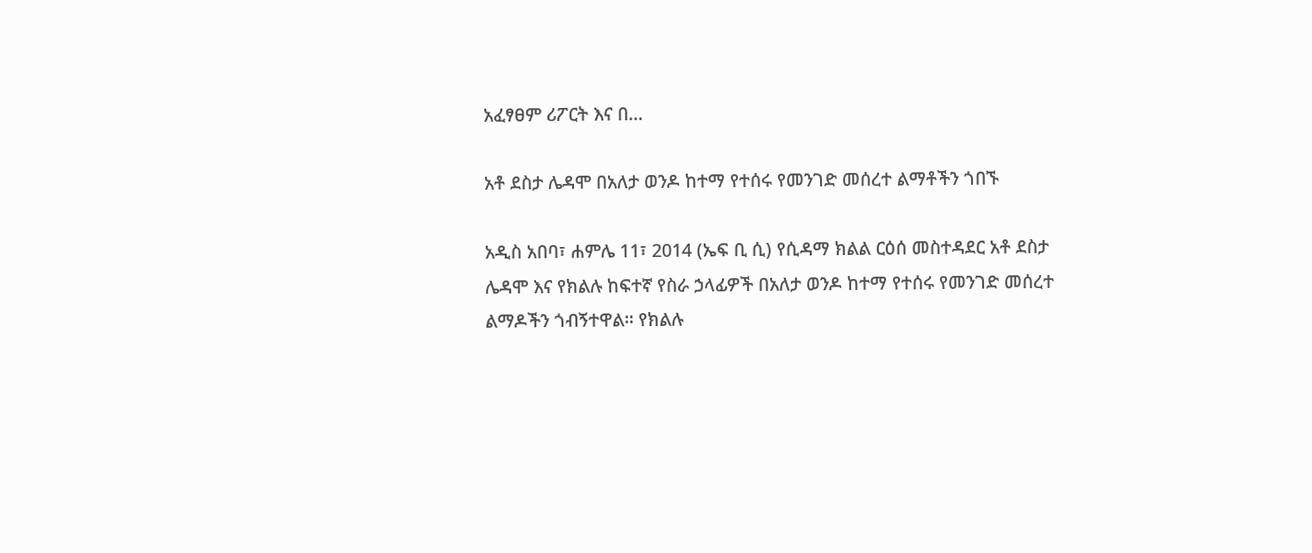አፈፃፀም ሪፖርት እና በ…

አቶ ደስታ ሌዳሞ በአለታ ወንዶ ከተማ የተሰሩ የመንገድ መሰረተ ልማቶችን ጎበኙ

አዲስ አበባ፣ ሐምሌ 11፣ 2014 (ኤፍ ቢ ሲ) የሲዳማ ክልል ርዕሰ መስተዳደር አቶ ደስታ ሌዳሞ እና የክልሉ ከፍተኛ የስራ ኃላፊዎች በአለታ ወንዶ ከተማ የተሰሩ የመንገድ መሰረተ ልማዶችን ጎብኝተዋል። የክልሉ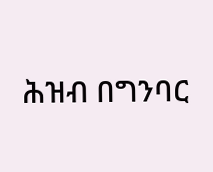ሕዝብ በግንባር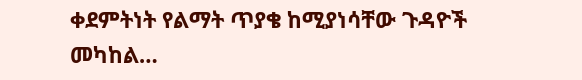ቀደምትነት የልማት ጥያቄ ከሚያነሳቸው ጉዳዮች መካከል…